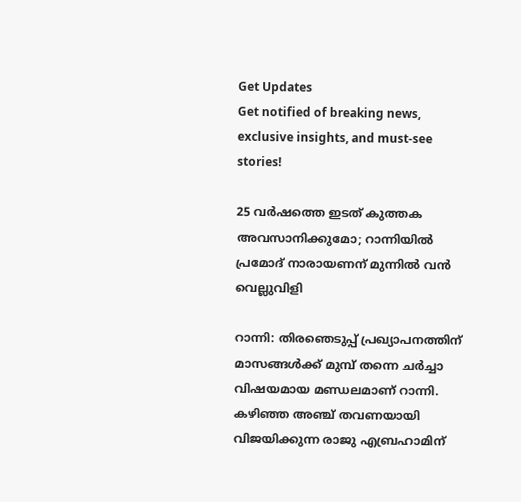Get Updates
Get notified of breaking news, exclusive insights, and must-see stories!

25 വര്‍ഷത്തെ ഇടത് കുത്തക അവസാനിക്കുമോ; റാന്നിയില്‍ പ്രമോദ് നാരായണന് മുന്നില്‍ വന്‍ വെല്ലുവിളി

റാന്നി: തിരഞെടുപ്പ് പ്രഖ്യാപനത്തിന് മാസങ്ങള്‍ക്ക് മുമ്പ് തന്നെ ചര്‍ച്ചാ വിഷയമായ മണ്ഡലമാണ് റാന്നി. കഴിഞ്ഞ അഞ്ച് തവണയായി വിജയിക്കുന്ന രാജു എബ്രഹാമിന്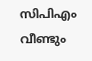സിപിഎം വീണ്ടും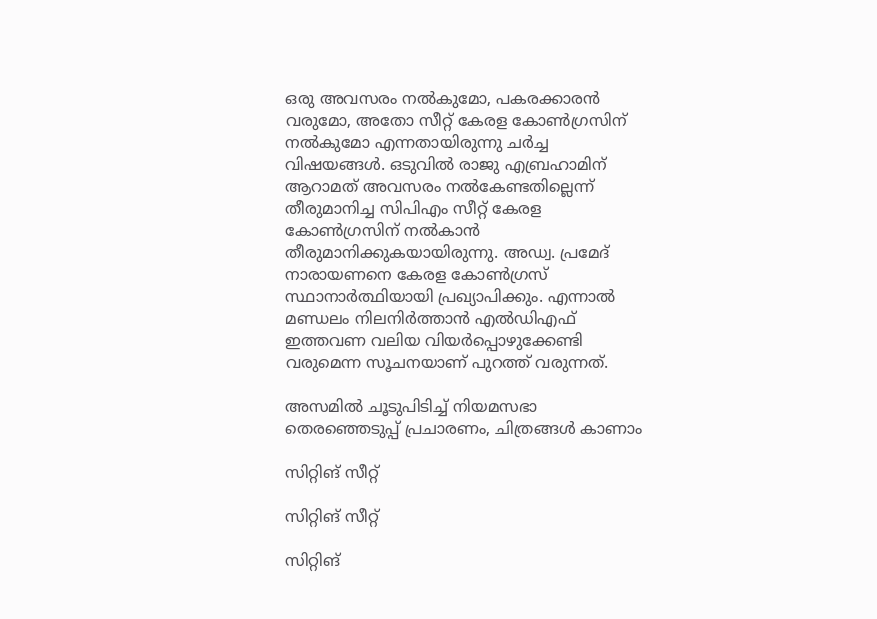ഒരു അവസരം നല്‍കുമോ, പകരക്കാരന്‍ വരുമോ, അതോ സീറ്റ് കേരള കോണ്‍ഗ്രസിന് നല്‍കുമോ എന്നതായിരുന്നു ചര്‍ച്ച വിഷയങ്ങള്‍. ഒടുവില്‍ രാജു എബ്രഹാമിന് ആറാമത് അവസരം നല്‍കേണ്ടതില്ലെന്ന് തീരുമാനിച്ച സിപിഎം സീറ്റ് കേരള കോണ്‍ഗ്രസിന് നല്‍കാന്‍ തീരുമാനിക്കുകയായിരുന്നു. അഡ്വ. പ്രമേദ് നാരായണനെ കേരള കോണ്‍ഗ്രസ് സ്ഥാനാര്‍ത്ഥിയായി പ്രഖ്യാപിക്കും. എന്നാല്‍ മണ്ഡലം നിലനിര്‍ത്താന്‍ എല്‍ഡിഎഫ് ഇത്തവണ വലിയ വിയര്‍പ്പൊഴുക്കേണ്ടി വരുമെന്ന സൂചനയാണ് പുറത്ത് വരുന്നത്.

അസമില്‍ ചൂടുപിടിച്ച് നിയമസഭാ തെരഞ്ഞെടുപ്പ് പ്രചാരണം, ചിത്രങ്ങള്‍ കാണാം

സിറ്റിങ് സീറ്റ്

സിറ്റിങ് സീറ്റ്

സിറ്റിങ്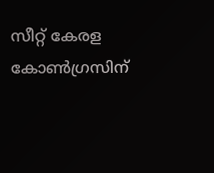സീറ്റ് കേരള കോണ്‍ഗ്രസിന്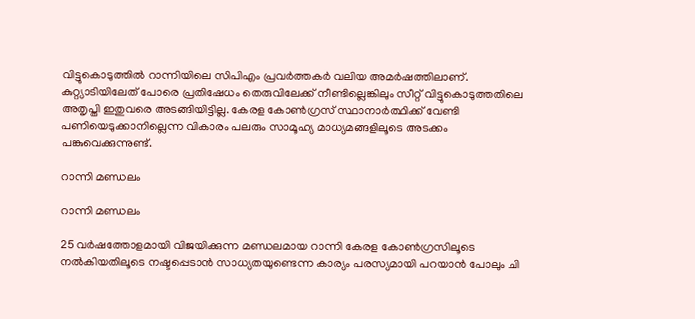വിട്ടുകൊടുത്തില്‍ റാന്നിയിലെ സിപിഎം പ്രവര്‍ത്തകര്‍ വലിയ അമര്‍ഷത്തിലാണ്. കുറ്റ്യാടിയിലേത് പോരെ പ്രതിഷേധം തെരുവിലേക്ക് നീണ്ടില്ലെങ്കിലും സീറ്റ് വിട്ടുകൊടുത്തതിലെ അതൃപ്തി ഇതുവരെ അടങ്ങിയിട്ടില്ല. കേരള കോണ്‍ഗ്രസ് സ്ഥാനാര്‍ത്ഥിക്ക് വേണ്ടി പണിയെടുക്കാനില്ലെന്ന വികാരം പലരും സാമൂഹ്യ മാധ്യമങ്ങളിലൂടെ അടക്കം പങ്കുവെക്കുന്നുണ്ട്.

റാന്നി മണ്ഡലം

റാന്നി മണ്ഡലം

25 വര്‍ഷത്തോളമായി വിജയിക്കുന്ന മണ്ഡലമായ റാന്നി കേരള കോണ്‍ഗ്രസിലൂടെ നല്‍കിയതിലൂടെ നഷ്ടപ്പെടാന്‍ സാധ്യതയുണ്ടെന്ന കാര്യം പരസ്യമായി പറയാന്‍ പോലും ചി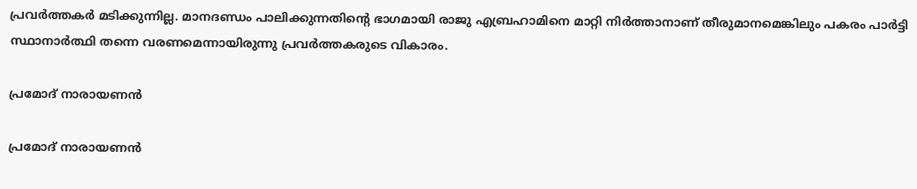പ്രവര്‍ത്തകര്‍ മടിക്കുന്നില്ല. മാനദണ്ഡം പാലിക്കുന്നതിന്‍റെ ഭാഗമായി രാജു എബ്രഹാമിനെ മാറ്റി നിര്‍ത്താനാണ് തീരുമാനമെങ്കിലും പകരം പാര്‍ട്ടി സ്ഥാനാര്‍ത്ഥി തന്നെ വരണമെന്നായിരുന്നു പ്രവര്‍ത്തകരുടെ വികാരം.

പ്രമോദ് നാരായണന്‍

പ്രമോദ് നാരായണന്‍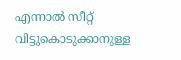എന്നാല്‍ സീറ്റ് വിട്ടുകൊടുക്കാനുള്ള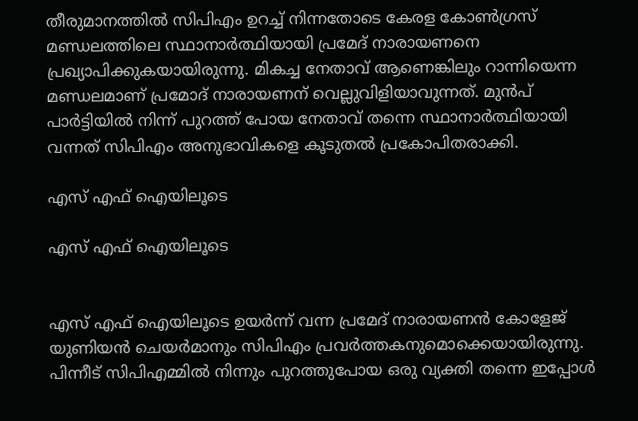തീരുമാനത്തില്‍ സിപിഎം ഉറച്ച് നിന്നതോടെ കേരള കോണ്‍ഗ്രസ് മണ്ഡലത്തിലെ സ്ഥാനാര്‍ത്ഥിയായി പ്രമേദ് നാരായണനെ പ്രഖ്യാപിക്കുകയായിരുന്നു. മികച്ച നേതാവ് ആണെങ്കിലും റാന്നിയെന്ന മണ്ഡലമാണ് പ്രമോദ് നാരായണന് വെല്ലുവിളിയാവുന്നത്. മുന്‍പ് പാര്‍ട്ടിയില്‍ നിന്ന് പുറത്ത് പോയ നേതാവ് തന്നെ സ്ഥാനാര്‍ത്ഥിയായി വന്നത് സിപിഎം അനുഭാവികളെ കൂടുതല്‍ പ്രകോപിതരാക്കി.

എസ് എഫ് ഐയിലൂടെ

എസ് എഫ് ഐയിലൂടെ


എസ് എഫ് ഐയിലൂടെ ഉയര്‍ന്ന് വന്ന പ്രമേദ് നാരായണന്‍ കോളേജ് യുണിയന്‍ ചെയര്‍മാനും സിപിഎം പ്രവര്‍ത്തകനുമൊക്കെയായിരുന്നു. പിന്നീട് സിപിഎമ്മില്‍ നിന്നും പുറത്തുപോയ ഒരു വ്യക്തി തന്നെ ഇപ്പോള്‍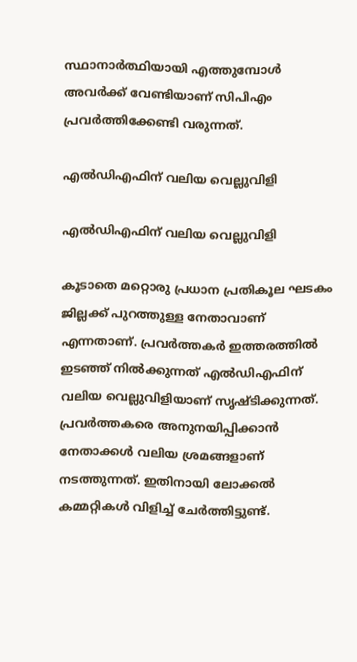സ്ഥാനാര്‍ത്ഥിയായി എത്തുമ്പോള്‍ അവര്‍ക്ക് വേണ്ടിയാണ് സിപിഎം പ്രവര്‍ത്തിക്കേണ്ടി വരുന്നത്.

എല്‍ഡിഎഫിന് വലിയ വെല്ലുവിളി

എല്‍ഡിഎഫിന് വലിയ വെല്ലുവിളി

കൂടാതെ മറ്റൊരു പ്രധാന പ്രതികൂല ഘടകം ജില്ലക്ക് പുറത്തുള്ള നേതാവാണ് എന്നതാണ്. പ്രവര്‍ത്തകര്‍ ഇത്തരത്തില്‍ ഇടഞ്ഞ് നില്‍ക്കുന്നത് എല്‍ഡിഎഫിന് വലിയ വെല്ലുവിളിയാണ് സൃഷ്ടിക്കുന്നത്. പ്രവര്‍ത്തകരെ അനുനയിപ്പിക്കാന്‍ നേതാക്കള്‍ വലിയ ശ്രമങ്ങളാണ് നടത്തുന്നത്. ഇതിനായി ലോക്കല്‍ കമ്മറ്റികള്‍ വിളിച്ച് ചേര്‍ത്തിട്ടുണ്ട്.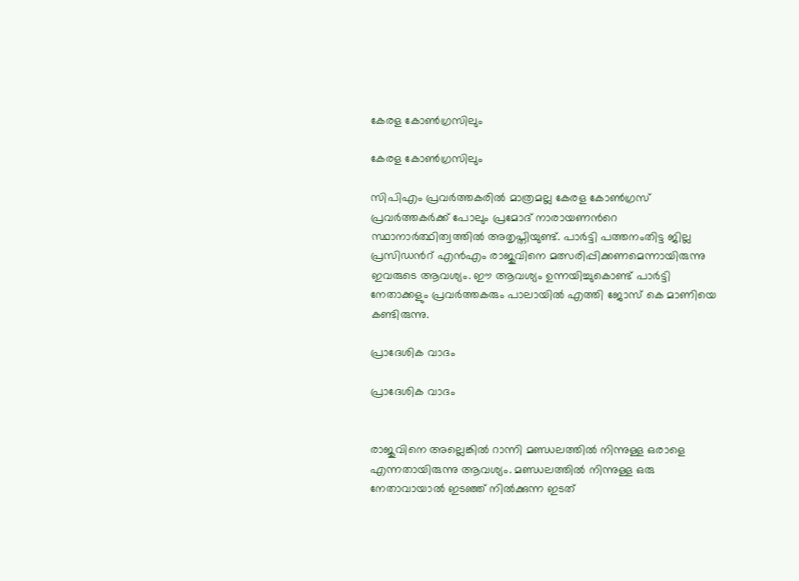കേരള കോണ്‍ഗ്രസിലും

കേരള കോണ്‍ഗ്രസിലും

സിപിഎം പ്രവര്‍ത്തകരില്‍ മാത്രമല്ല കേരള കോണ്‍ഗ്രസ് പ്രവര്‍ത്തകര്‍ക്ക് പോലും പ്രമോദ് നാരായണന്‍റെ സ്ഥാനാര്‍ത്ഥിത്വത്തില്‍ അതൃപ്തിയുണ്ട്. പാര്‍ട്ടി പത്തനംതിട്ട ജില്ല പ്രസിഡന്‍റ് എന്‍എം രാജുവിനെ മത്സരിപ്പിക്കണമെന്നായിരുന്നു ഇവരുടെ ആവശ്യം. ഈ ആവശ്യം ഉന്നയിച്ചുകൊണ്ട് പാര്‍ട്ടി നേതാക്കളും പ്രവര്‍ത്തകരും പാലായില്‍ എത്തി ജോസ് കെ മാണിയെ കണ്ടിരുന്നു.

പ്രാദേശിക വാദം

പ്രാദേശിക വാദം


രാജുവിനെ അല്ലെങ്കില്‍ റാന്നി മണ്ഡലത്തില്‍ നിന്നുള്ള ഒരാളെ എന്നതായിരുന്നു ആവശ്യം. മണ്ഡലത്തില്‍ നിന്നുള്ള ഒരു നേതാവായാല്‍ ഇടഞ്ഞ് നില്‍ക്കുന്ന ഇടത്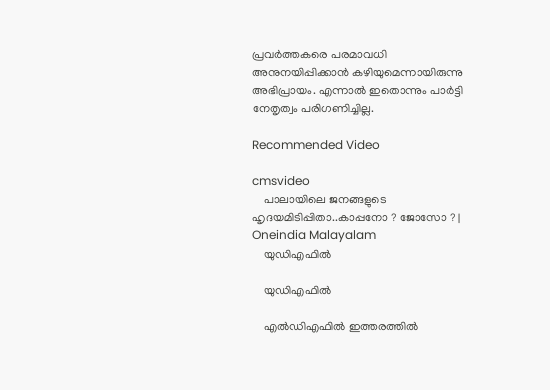പ്രവര്‍ത്തകരെ പരമാവധി അനുനയിപ്പിക്കാന്‍ കഴിയുമെന്നായിരുന്നു അഭിപ്രായം. എന്നാല്‍ ഇതൊന്നും പാര്‍ട്ടി നേതൃത്വം പരിഗണിച്ചില്ല.

Recommended Video

cmsvideo
    പാലായിലെ ജനങ്ങളുടെ ഹൃദയമിടിപ്പിതാ..കാപ്പനോ ? ജോസോ ? | Oneindia Malayalam
    യുഡിഎഫില്‍

    യുഡിഎഫില്‍

    എല്‍ഡിഎഫില്‍ ഇത്തരത്തില്‍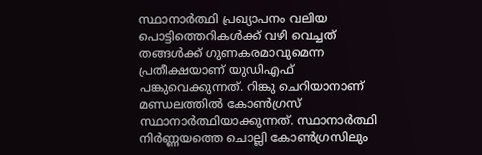സ്ഥാനാര്‍ത്ഥി പ്രഖ്യാപനം വലിയ പൊട്ടിത്തെറികള്‍ക്ക് വഴി വെച്ചത് തങ്ങള്‍ക്ക് ഗുണകരമാവുമെന്ന പ്രതീക്ഷയാണ് യുഡിഎഫ് പങ്കുവെക്കുന്നത്. റിങ്കു ചെറിയാനാണ് മണ്ഡലത്തില്‍ കോണ്‍ഗ്രസ് സ്ഥാനാർത്ഥിയാക്കുന്നത്. സ്ഥാനാര്‍ത്ഥി നിര്‍ണ്ണയത്തെ ചൊല്ലി കോണ്‍ഗ്രസിലും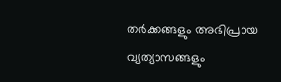തര്‍ക്കങ്ങളും അഭിപ്രായ വ്യത്യാസങ്ങളും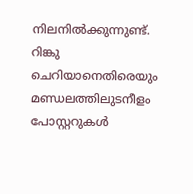നിലനില്‍ക്കുന്നുണ്ട്. റിങ്കു ചെറിയാനെതിരെയും മണ്ഡലത്തിലുടനീളം പോസ്റ്ററുകൾ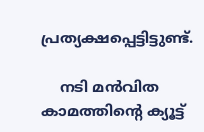പ്രത്യക്ഷപ്പെട്ടിട്ടുണ്ട്.

    നടി മന്‍വിത കാമത്തിന്റെ ക്യൂട്ട്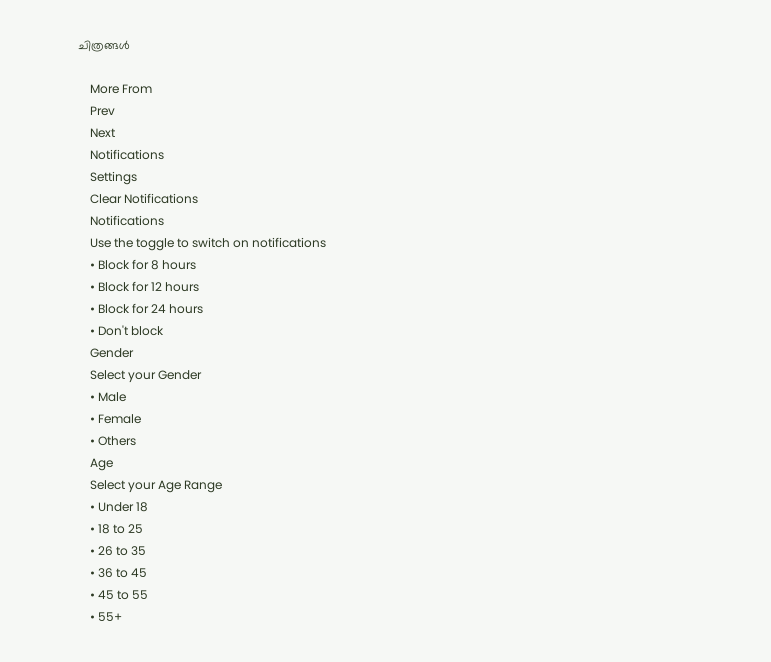ചിത്രങ്ങള്‍

    More From
    Prev
    Next
    Notifications
    Settings
    Clear Notifications
    Notifications
    Use the toggle to switch on notifications
    • Block for 8 hours
    • Block for 12 hours
    • Block for 24 hours
    • Don't block
    Gender
    Select your Gender
    • Male
    • Female
    • Others
    Age
    Select your Age Range
    • Under 18
    • 18 to 25
    • 26 to 35
    • 36 to 45
    • 45 to 55
    • 55+